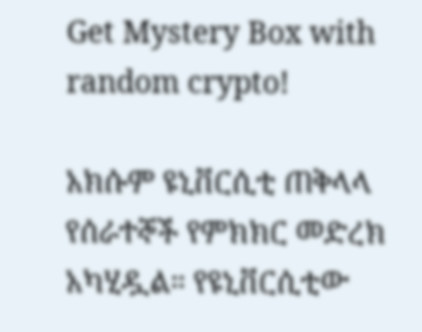Get Mystery Box with random crypto!

አክሱም ዩኒቨርሲቲ ጠቅላላ የሰራተኞች የምክክር መድረክ አካሂዷል። የዩኒቨርሲቲው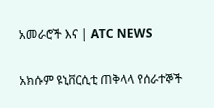አመራሮች እና | ATC NEWS

አክሱም ዩኒቨርሲቲ ጠቅላላ የሰራተኞች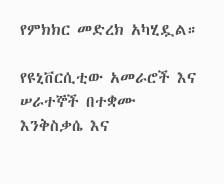የምክክር መድረክ አካሂዷል።

የዩኒቨርሲቲው አመራሮች እና ሠራተኞች በተቋሙ እንቅስቃሴ እና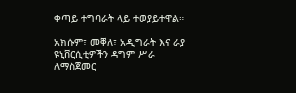ቀጣይ ተግባራት ላይ ተወያይተዋል።

አክሱም፣ መቐለ፣ አዲግራት እና ራያ ዩኒቨርሲቲዎችን ዳግም ሥራ ለማስጀመር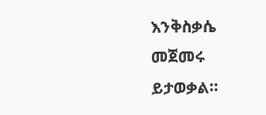እንቅስቃሴ መጀመሩ ይታወቃል።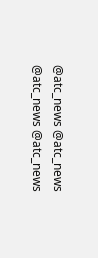@atc_news @atc_news
@atc_news @atc_news